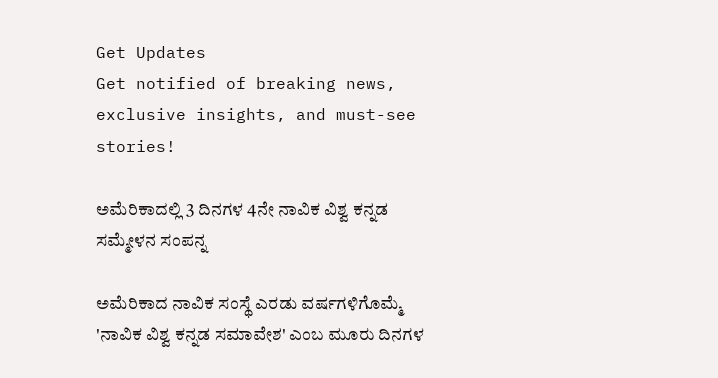Get Updates
Get notified of breaking news, exclusive insights, and must-see stories!

ಅಮೆರಿಕಾದಲ್ಲಿ 3 ದಿನಗಳ 4ನೇ ನಾವಿಕ ವಿಶ್ವ ಕನ್ನಡ ಸಮ್ಮೇಳನ ಸಂಪನ್ನ

ಅಮೆರಿಕಾದ ನಾವಿಕ ಸಂಸ್ಥೆ ಎರಡು ವರ್ಷಗಳಿಗೊಮ್ಮೆ 'ನಾವಿಕ ವಿಶ್ವ ಕನ್ನಡ ಸಮಾವೇಶ' ಎಂಬ ಮೂರು ದಿನಗಳ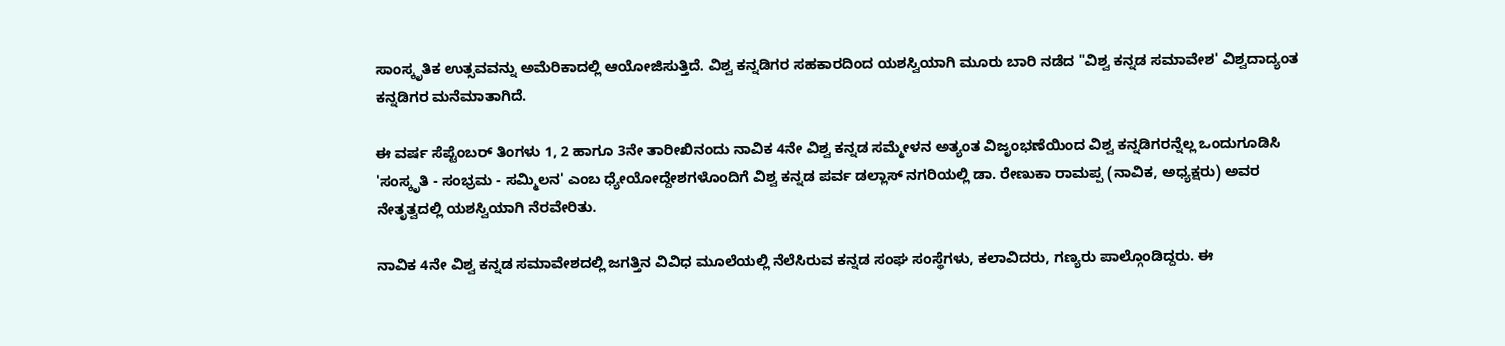ಸಾಂಸ್ಕೃತಿಕ ಉತ್ಸವವನ್ನು ಅಮೆರಿಕಾದಲ್ಲಿ ಆಯೋಜಿಸುತ್ತಿದೆ. ವಿಶ್ವ ಕನ್ನಡಿಗರ ಸಹಕಾರದಿಂದ ಯಶಸ್ವಿಯಾಗಿ ಮೂರು ಬಾರಿ ನಡೆದ "ವಿಶ್ವ ಕನ್ನಡ ಸಮಾವೇಶ' ವಿಶ್ವದಾದ್ಯಂತ ಕನ್ನಡಿಗರ ಮನೆಮಾತಾಗಿದೆ.

ಈ ವರ್ಷ ಸೆಪ್ಟೆಂಬರ್ ತಿಂಗಳು 1, 2 ಹಾಗೂ 3ನೇ ತಾರೀಖಿನಂದು ನಾವಿಕ 4ನೇ ವಿಶ್ವ ಕನ್ನಡ ಸಮ್ಮೇಳನ ಅತ್ಯಂತ ವಿಜೃಂಭಣೆಯಿಂದ ವಿಶ್ವ ಕನ್ನಡಿಗರನ್ನೆಲ್ಲ ಒಂದುಗೂಡಿಸಿ 'ಸಂಸ್ಕೃತಿ - ಸಂಭ್ರಮ - ಸಮ್ಮಿಲನ' ಎಂಬ ಧ್ಯೇಯೋದ್ದೇಶಗಳೊಂದಿಗೆ ವಿಶ್ವ ಕನ್ನಡ ಪರ್ವ ಡಲ್ಲಾಸ್ ನಗರಿಯಲ್ಲಿ ಡಾ. ರೇಣುಕಾ ರಾಮಪ್ಪ (ನಾವಿಕ, ಅಧ್ಯಕ್ಷರು) ಅವರ ನೇತೃತ್ವದಲ್ಲಿ ಯಶಸ್ವಿಯಾಗಿ ನೆರವೇರಿತು.

ನಾವಿಕ 4ನೇ ವಿಶ್ವ ಕನ್ನಡ ಸಮಾವೇಶದಲ್ಲಿ ಜಗತ್ತಿನ ವಿವಿಧ ಮೂಲೆಯಲ್ಲಿ ನೆಲೆಸಿರುವ ಕನ್ನಡ ಸಂಘ ಸಂಸ್ಥೆಗಳು, ಕಲಾವಿದರು, ಗಣ್ಯರು ಪಾಲ್ಗೊಂಡಿದ್ದರು. ಈ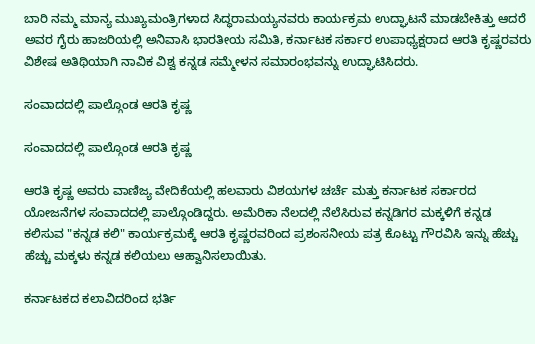ಬಾರಿ ನಮ್ಮ ಮಾನ್ಯ ಮುಖ್ಯಮಂತ್ರಿಗಳಾದ ಸಿದ್ಧರಾಮಯ್ಯನವರು ಕಾರ್ಯಕ್ರಮ ಉದ್ಘಾಟನೆ ಮಾಡಬೇಕಿತ್ತು ಆದರೆ ಅವರ ಗೈರು ಹಾಜರಿಯಲ್ಲಿ ಅನಿವಾಸಿ ಭಾರತೀಯ ಸಮಿತಿ, ಕರ್ನಾಟಕ ಸರ್ಕಾರ ಉಪಾಧ್ಯಕ್ಷರಾದ ಆರತಿ ಕೃಷ್ಣರವರು ವಿಶೇಷ ಅತಿಥಿಯಾಗಿ ನಾವಿಕ ವಿಶ್ವ ಕನ್ನಡ ಸಮ್ಮೇಳನ ಸಮಾರಂಭವನ್ನು ಉದ್ಘಾಟಿಸಿದರು.

ಸಂವಾದದಲ್ಲಿ ಪಾಲ್ಗೊಂಡ ಆರತಿ ಕೃಷ್ಣ

ಸಂವಾದದಲ್ಲಿ ಪಾಲ್ಗೊಂಡ ಆರತಿ ಕೃಷ್ಣ

ಆರತಿ ಕೃಷ್ಣ ಅವರು ವಾಣಿಜ್ಯ ವೇದಿಕೆಯಲ್ಲಿ ಹಲವಾರು ವಿಶಯಗಳ ಚರ್ಚೆ ಮತ್ತು ಕರ್ನಾಟಕ ಸರ್ಕಾರದ ಯೋಜನೆಗಳ ಸಂವಾದದಲ್ಲಿ ಪಾಲ್ಗೊಂಡಿದ್ದರು. ಅಮೆರಿಕಾ ನೆಲದಲ್ಲಿ ನೆಲೆಸಿರುವ ಕನ್ನಡಿಗರ ಮಕ್ಕಳಿಗೆ ಕನ್ನಡ ಕಲಿಸುವ "ಕನ್ನಡ ಕಲಿ" ಕಾರ್ಯಕ್ರಮಕ್ಕೆ ಆರತಿ ಕೃಷ್ಣರವರಿಂದ ಪ್ರಶಂಸನೀಯ ಪತ್ರ ಕೊಟ್ಟು ಗೌರವಿಸಿ ಇನ್ನು ಹೆಚ್ಚು ಹೆಚ್ಚು ಮಕ್ಕಳು ಕನ್ನಡ ಕಲಿಯಲು ಆಹ್ವಾನಿಸಲಾಯಿತು.

ಕರ್ನಾಟಕದ ಕಲಾವಿದರಿಂದ ಭರ್ತಿ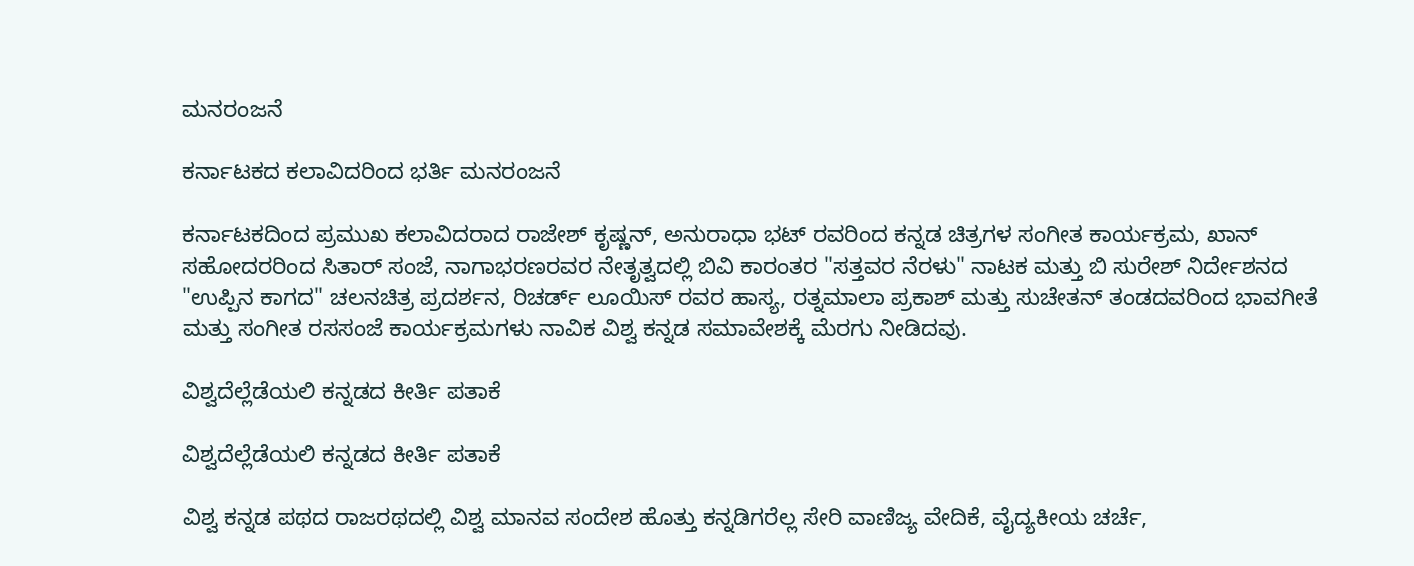ಮನರಂಜನೆ

ಕರ್ನಾಟಕದ ಕಲಾವಿದರಿಂದ ಭರ್ತಿ ಮನರಂಜನೆ

ಕರ್ನಾಟಕದಿಂದ ಪ್ರಮುಖ ಕಲಾವಿದರಾದ ರಾಜೇಶ್ ಕೃಷ್ಣನ್, ಅನುರಾಧಾ ಭಟ್ ರವರಿಂದ ಕನ್ನಡ ಚಿತ್ರಗಳ ಸಂಗೀತ ಕಾರ್ಯಕ್ರಮ, ಖಾನ್ ಸಹೋದರರಿಂದ ಸಿತಾರ್ ಸಂಜೆ, ನಾಗಾಭರಣರವರ ನೇತೃತ್ವದಲ್ಲಿ ಬಿವಿ ಕಾರಂತರ "ಸತ್ತವರ ನೆರಳು" ನಾಟಕ ಮತ್ತು ಬಿ ಸುರೇಶ್ ನಿರ್ದೇಶನದ "ಉಪ್ಪಿನ ಕಾಗದ" ಚಲನಚಿತ್ರ ಪ್ರದರ್ಶನ, ರಿಚರ್ಡ್ ಲೂಯಿಸ್ ರವರ ಹಾಸ್ಯ, ರತ್ನಮಾಲಾ ಪ್ರಕಾಶ್ ಮತ್ತು ಸುಚೇತನ್ ತಂಡದವರಿಂದ ಭಾವಗೀತೆ ಮತ್ತು ಸಂಗೀತ ರಸಸಂಜೆ ಕಾರ್ಯಕ್ರಮಗಳು ನಾವಿಕ ವಿಶ್ವ ಕನ್ನಡ ಸಮಾವೇಶಕ್ಕೆ ಮೆರಗು ನೀಡಿದವು.

ವಿಶ್ವದೆಲ್ಲೆಡೆಯಲಿ ಕನ್ನಡದ ಕೀರ್ತಿ ಪತಾಕೆ

ವಿಶ್ವದೆಲ್ಲೆಡೆಯಲಿ ಕನ್ನಡದ ಕೀರ್ತಿ ಪತಾಕೆ

ವಿಶ್ವ ಕನ್ನಡ ಪಥದ ರಾಜರಥದಲ್ಲಿ ವಿಶ್ವ ಮಾನವ ಸಂದೇಶ ಹೊತ್ತು ಕನ್ನಡಿಗರೆಲ್ಲ ಸೇರಿ ವಾಣಿಜ್ಯ ವೇದಿಕೆ, ವೈದ್ಯಕೀಯ ಚರ್ಚೆ,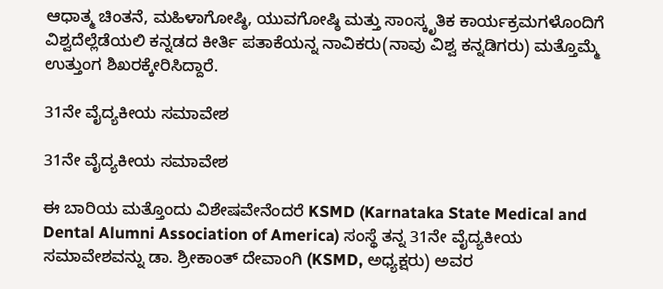ಆಧಾತ್ಮ ಚಿಂತನೆ, ಮಹಿಳಾಗೋಷ್ಠಿ, ಯುವಗೋಷ್ಠಿ ಮತ್ತು ಸಾಂಸ್ಕೃತಿಕ ಕಾರ್ಯಕ್ರಮಗಳೊಂದಿಗೆ ವಿಶ್ವದೆಲ್ಲೆಡೆಯಲಿ ಕನ್ನಡದ ಕೀರ್ತಿ ಪತಾಕೆಯನ್ನ ನಾವಿಕರು(ನಾವು ವಿಶ್ವ ಕನ್ನಡಿಗರು) ಮತ್ತೊಮ್ಮೆ ಉತ್ತುಂಗ ಶಿಖರಕ್ಕೇರಿಸಿದ್ದಾರೆ.

31ನೇ ವೈದ್ಯಕೀಯ ಸಮಾವೇಶ

31ನೇ ವೈದ್ಯಕೀಯ ಸಮಾವೇಶ

ಈ ಬಾರಿಯ ಮತ್ತೊಂದು ವಿಶೇಷವೇನೆಂದರೆ KSMD (Karnataka State Medical and Dental Alumni Association of America) ಸಂಸ್ಥೆ ತನ್ನ 31ನೇ ವೈದ್ಯಕೀಯ ಸಮಾವೇಶವನ್ನು ಡಾ. ಶ್ರೀಕಾಂತ್ ದೇವಾಂಗಿ (KSMD, ಅಧ್ಯಕ್ಷರು) ಅವರ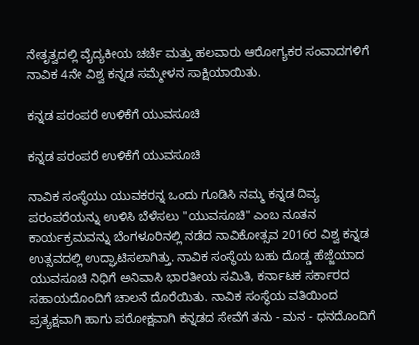ನೇತೃತ್ವದಲ್ಲಿ ವೈದ್ಯಕೀಯ ಚರ್ಚೆ ಮತ್ತು ಹಲವಾರು ಆರೋಗ್ಯಕರ ಸಂವಾದಗಳಿಗೆ ನಾವಿಕ 4ನೇ ವಿಶ್ವ ಕನ್ನಡ ಸಮ್ಮೇಳನ ಸಾಕ್ಷಿಯಾಯಿತು.

ಕನ್ನಡ ಪರಂಪರೆ ಉಳಿಕೆಗೆ ಯುವಸೂಚಿ

ಕನ್ನಡ ಪರಂಪರೆ ಉಳಿಕೆಗೆ ಯುವಸೂಚಿ

ನಾವಿಕ ಸಂಸ್ಥೆಯು ಯುವಕರನ್ನ ಒಂದು ಗೂಡಿಸಿ ನಮ್ಮ ಕನ್ನಡ ದಿವ್ಯ ಪರಂಪರೆಯನ್ನು ಉಳಿಸಿ ಬೆಳೆಸಲು "ಯುವಸೂಚಿ" ಎಂಬ ನೂತನ ಕಾರ್ಯಕ್ರಮವನ್ನು ಬೆಂಗಳೂರಿನಲ್ಲಿ ನಡೆದ ನಾವಿಕೋತ್ಸವ 2016ರ ವಿಶ್ವ ಕನ್ನಡ ಉತ್ಸವದಲ್ಲಿ ಉದ್ಘಾಟಿಸಲಾಗಿತ್ತು. ನಾವಿಕ ಸಂಸ್ಥೆಯ ಬಹು ದೊಡ್ಡ ಹೆಜ್ಜೆಯಾದ ಯುವಸೂಚಿ ನಿಧಿಗೆ ಅನಿವಾಸಿ ಭಾರತೀಯ ಸಮಿತಿ, ಕರ್ನಾಟಕ ಸರ್ಕಾರದ ಸಹಾಯದೊಂದಿಗೆ ಚಾಲನೆ ದೊರೆಯಿತು. ನಾವಿಕ ಸಂಸ್ಥೆಯ ವತಿಯಿಂದ ಪ್ರತ್ಯಕ್ಷವಾಗಿ ಹಾಗು ಪರೋಕ್ಷವಾಗಿ ಕನ್ನಡದ ಸೇವೆಗೆ ತನು - ಮನ - ಧನದೊಂದಿಗೆ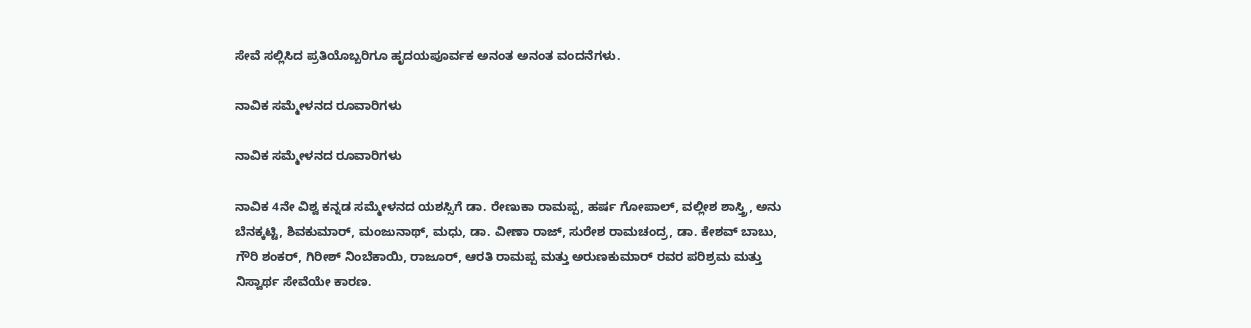ಸೇವೆ ಸಲ್ಲಿಸಿದ ಪ್ರತಿಯೊಬ್ಬರಿಗೂ ಹೃದಯಪೂರ್ವಕ ಅನಂತ ಅನಂತ ವಂದನೆಗಳು.

ನಾವಿಕ ಸಮ್ಮೇಳನದ ರೂವಾರಿಗಳು

ನಾವಿಕ ಸಮ್ಮೇಳನದ ರೂವಾರಿಗಳು

ನಾವಿಕ 4ನೇ ವಿಶ್ವ ಕನ್ನಡ ಸಮ್ಮೇಳನದ ಯಶಸ್ಸಿಗೆ ಡಾ. ರೇಣುಕಾ ರಾಮಪ್ಪ, ಹರ್ಷ ಗೋಪಾಲ್, ವಲ್ಲೀಶ ಶಾಸ್ತ್ರಿ, ಅನು ಬೆನಕ್ಕಟ್ಟಿ, ಶಿವಕುಮಾರ್, ಮಂಜುನಾಥ್, ಮಧು, ಡಾ. ವೀಣಾ ರಾಜ್, ಸುರೇಶ ರಾಮಚಂದ್ರ, ಡಾ. ಕೇಶವ್ ಬಾಬು, ಗೌರಿ ಶಂಕರ್, ಗಿರೀಶ್ ನಿಂಬೆಕಾಯಿ, ರಾಜೂರ್, ಆರತಿ ರಾಮಪ್ಪ ಮತ್ತು ಅರುಣಕುಮಾರ್ ರವರ ಪರಿಶ್ರಮ ಮತ್ತು ನಿಸ್ವಾರ್ಥ ಸೇವೆಯೇ ಕಾರಣ.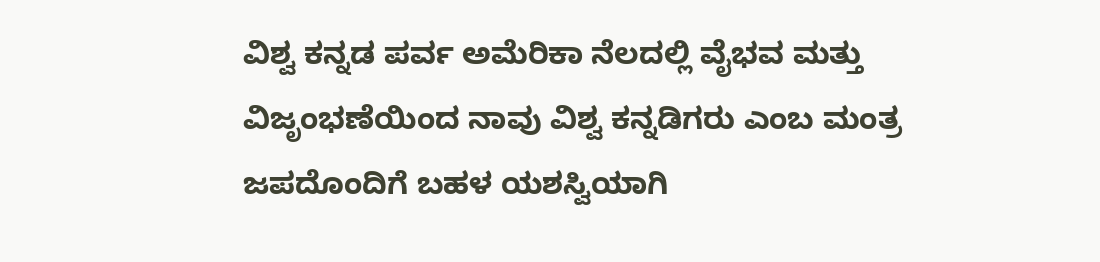ವಿಶ್ವ ಕನ್ನಡ ಪರ್ವ ಅಮೆರಿಕಾ ನೆಲದಲ್ಲಿ ವೈಭವ ಮತ್ತು ವಿಜೃಂಭಣೆಯಿಂದ ನಾವು ವಿಶ್ವ ಕನ್ನಡಿಗರು ಎಂಬ ಮಂತ್ರ ಜಪದೊಂದಿಗೆ ಬಹಳ ಯಶಸ್ವಿಯಾಗಿ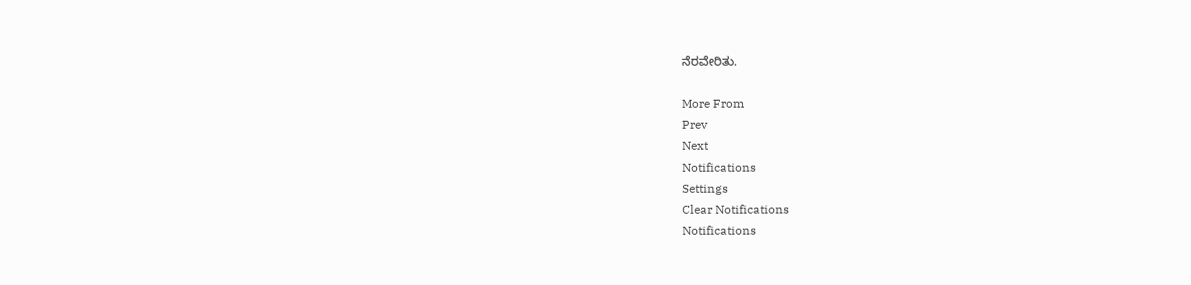ನೆರವೇರಿತು.

More From
Prev
Next
Notifications
Settings
Clear Notifications
Notifications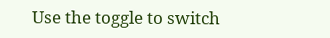Use the toggle to switch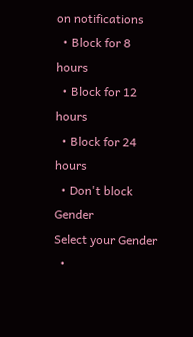on notifications
  • Block for 8 hours
  • Block for 12 hours
  • Block for 24 hours
  • Don't block
Gender
Select your Gender
  •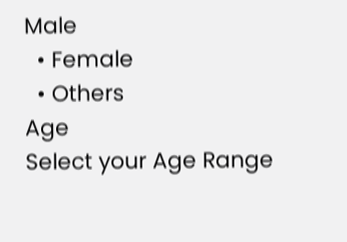Male
  • Female
  • Others
Age
Select your Age Range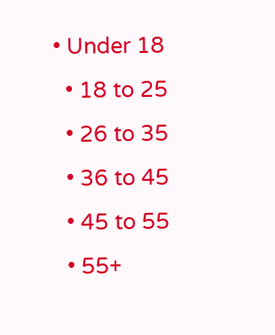• Under 18
  • 18 to 25
  • 26 to 35
  • 36 to 45
  • 45 to 55
  • 55+